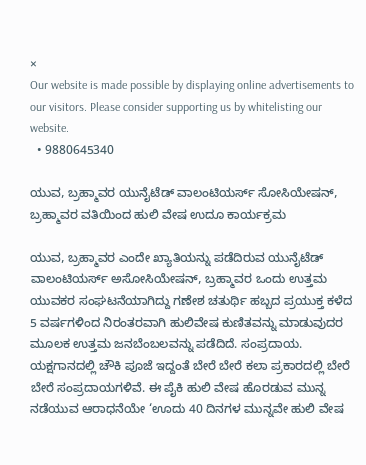×
Our website is made possible by displaying online advertisements to our visitors. Please consider supporting us by whitelisting our website.
  • 9880645340

ಯುವ, ಬ್ರಹ್ಮಾವರ ಯುನೈಟೆಡ್ ವಾಲಂಟಿಯರ್ಸ್ ಸೋಸಿಯೇಷನ್, ಬ್ರಹ್ಮಾವರ ವತಿಯಿಂದ ಹುಲಿ ವೇಷ ಉದೂ ಕಾರ್ಯಕ್ರಮ

ಯುವ, ಬ್ರಹ್ಮಾವರ ಎಂದೇ ಖ್ಯಾತಿಯನ್ನು ಪಡೆದಿರುವ ಯುನೈಟೆಡ್ ವಾಲಂಟಿಯರ್ಸ್ ಅಸೋಸಿಯೇಷನ್, ಬ್ರಹ್ಮಾವರ ಒಂದು ಉತ್ತಮ ಯುವಕರ ಸಂಘಟನೆಯಾಗಿದ್ದು ಗಣೇಶ ಚತುರ್ಥಿ ಹಬ್ಬದ ಪ್ರಯುಕ್ತ ಕಳೆದ 5 ವರ್ಷಗಳಿಂದ ನಿರಂತರವಾಗಿ ಹುಲಿವೇಷ ಕುಣಿತವನ್ನು ಮಾಡುವುದರ ಮೂಲಕ ಉತ್ತಮ ಜನಬೆಂಬಲವನ್ನು ಪಡೆದಿದೆ. ಸಂಪ್ರದಾಯ. ಯಕ್ಷಗಾನದಲ್ಲಿ ಚೌಕಿ ಪೂಜೆ ಇದ್ದಂತೆ ಬೇರೆ ಬೇರೆ ಕಲಾ ಪ್ರಕಾರದಲ್ಲಿ ಬೇರೆ ಬೇರೆ ಸಂಪ್ರದಾಯಗಳಿವೆ. ಈ ಪೈಕಿ ಹುಲಿ ವೇಷ ಹೊರಡುವ ಮುನ್ನ ನಡೆಯುವ ಆರಾಧನೆಯೇ ‘ಊದು 40 ದಿನಗಳ ಮುನ್ನವೇ ಹುಲಿ ವೇಷ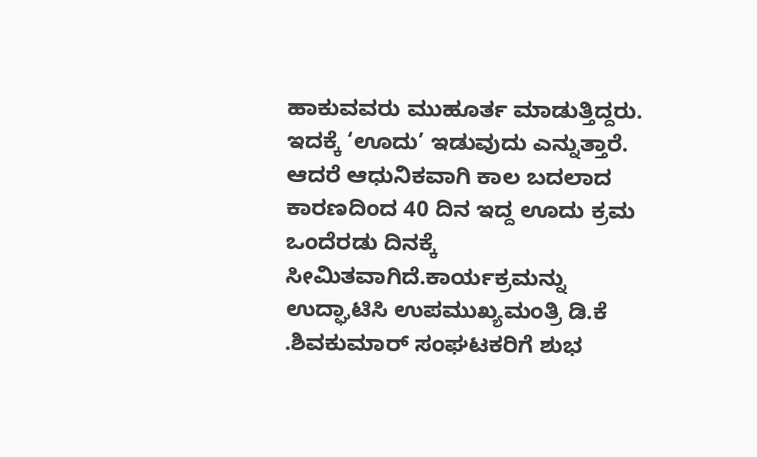ಹಾಕುವವರು ಮುಹೂರ್ತ ಮಾಡುತ್ತಿದ್ದರು. ಇದಕ್ಕೆ ‘ಊದು’ ಇಡುವುದು ಎನ್ನುತ್ತಾರೆ. ಆದರೆ ಆಧುನಿಕವಾಗಿ ಕಾಲ ಬದಲಾದ ಕಾರಣದಿಂದ 40 ದಿನ ಇದ್ದ ಊದು ಕ್ರಮ ಒಂದೆರಡು ದಿನಕ್ಕೆ ಸೀಮಿತವಾಗಿದೆ.ಕಾರ್ಯಕ್ರಮನ್ನು ಉದ್ಘಾಟಿಸಿ ಉಪಮುಖ್ಯಮಂತ್ರಿ ಡಿ.ಕೆ .ಶಿವಕುಮಾರ್ ಸಂಘಟಕರಿಗೆ ಶುಭ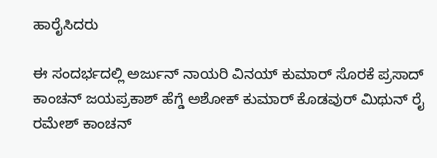ಹಾರೈಸಿದರು

ಈ ಸಂದರ್ಭದಲ್ಲಿ ಅರ್ಜುನ್ ನಾಯರಿ ವಿನಯ್ ಕುಮಾರ್ ಸೊರಕೆ ಪ್ರಸಾದ್ ಕಾಂಚನ್ ಜಯಪ್ರಕಾಶ್ ಹೆಗ್ಡೆ ಅಶೋಕ್ ಕುಮಾರ್ ಕೊಡವುರ್ ಮಿಥುನ್ ರೈ ರಮೇಶ್ ಕಾಂಚನ್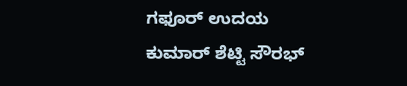ಗಫೂರ್ ಉದಯ ಕುಮಾರ್ ಶೆಟ್ಟಿ ಸೌರಭ್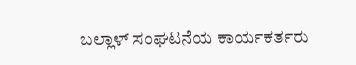ಬಲ್ಲಾಳ್ ಸಂಘಟನೆಯ ಕಾರ್ಯಕರ್ತರು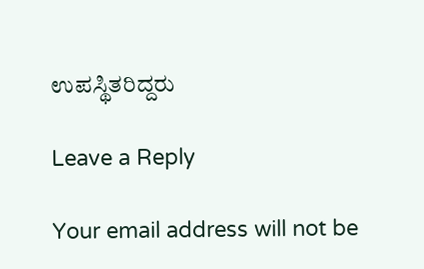ಉಪಸ್ಥಿತರಿದ್ದರು

Leave a Reply

Your email address will not be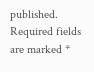published. Required fields are marked *